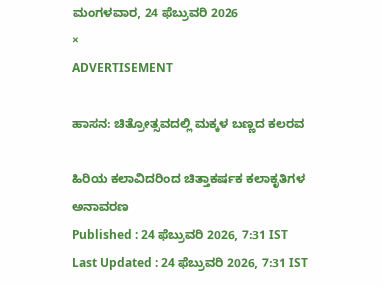ಮಂಗಳವಾರ, 24 ಫೆಬ್ರುವರಿ 2026
×
ADVERTISEMENT

ಹಾಸನ: ಚಿತ್ರೋತ್ಸವದಲ್ಲಿ ಮಕ್ಕಳ ಬಣ್ಣದ ಕಲರವ

ಹಿರಿಯ ಕಲಾವಿದರಿಂದ ಚಿತ್ತಾಕರ್ಷಕ ಕಲಾಕೃತಿಗಳ ಅನಾವರಣ
Published : 24 ಫೆಬ್ರುವರಿ 2026, 7:31 IST
Last Updated : 24 ಫೆಬ್ರುವರಿ 2026, 7:31 IST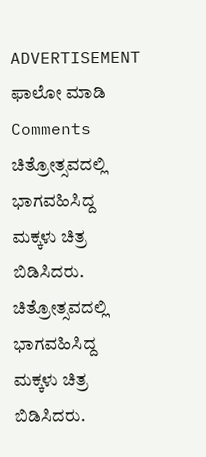ADVERTISEMENT
ಫಾಲೋ ಮಾಡಿ
Comments
ಚಿತ್ರೋತ್ಸವದಲ್ಲಿ ಭಾಗವಹಿಸಿದ್ದ ಮಕ್ಕಳು ಚಿತ್ರ ಬಿಡಿಸಿದರು.
ಚಿತ್ರೋತ್ಸವದಲ್ಲಿ ಭಾಗವಹಿಸಿದ್ದ ಮಕ್ಕಳು ಚಿತ್ರ ಬಿಡಿಸಿದರು.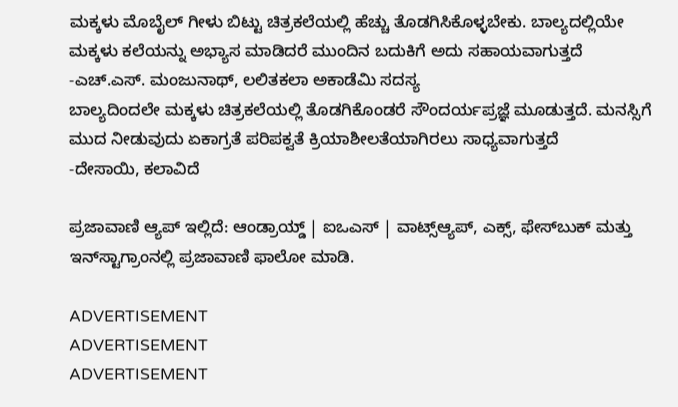ಮಕ್ಕಳು ಮೊಬೈಲ್ ಗೀಳು ಬಿಟ್ಟು ಚಿತ್ರಕಲೆಯಲ್ಲಿ ಹೆಚ್ಚು ತೊಡಗಿಸಿಕೊಳ್ಳಬೇಕು. ಬಾಲ್ಯದಲ್ಲಿಯೇ ಮಕ್ಕಳು ಕಲೆಯನ್ನು ಅಭ್ಯಾಸ ಮಾಡಿದರೆ ಮುಂದಿನ ಬದುಕಿಗೆ ಅದು ಸಹಾಯವಾಗುತ್ತದೆ
-ಎಚ್.ಎಸ್. ಮಂಜುನಾಥ್, ಲಲಿತಕಲಾ ಅಕಾಡೆಮಿ ಸದಸ್ಯ
ಬಾಲ್ಯದಿಂದಲೇ ಮಕ್ಕಳು ಚಿತ್ರಕಲೆಯಲ್ಲಿ ತೊಡಗಿಕೊಂಡರೆ ಸೌಂದರ್ಯಪ್ರಜ್ಞೆ ಮೂಡುತ್ತದೆ. ಮನಸ್ಸಿಗೆ ಮುದ ನೀಡುವುದು ಏಕಾಗ್ರತೆ ಪರಿಪಕ್ವತೆ ಕ್ರಿಯಾಶೀಲತೆಯಾಗಿರಲು ಸಾಧ್ಯವಾಗುತ್ತದೆ
-ದೇಸಾಯಿ, ಕಲಾವಿದೆ

ಪ್ರಜಾವಾಣಿ ಆ್ಯಪ್ ಇಲ್ಲಿದೆ: ಆಂಡ್ರಾಯ್ಡ್ | ಐಒಎಸ್ | ವಾಟ್ಸ್ಆ್ಯಪ್, ಎಕ್ಸ್, ಫೇಸ್‌ಬುಕ್ ಮತ್ತು ಇನ್‌ಸ್ಟಾಗ್ರಾಂನಲ್ಲಿ ಪ್ರಜಾವಾಣಿ ಫಾಲೋ ಮಾಡಿ.

ADVERTISEMENT
ADVERTISEMENT
ADVERTISEMENT